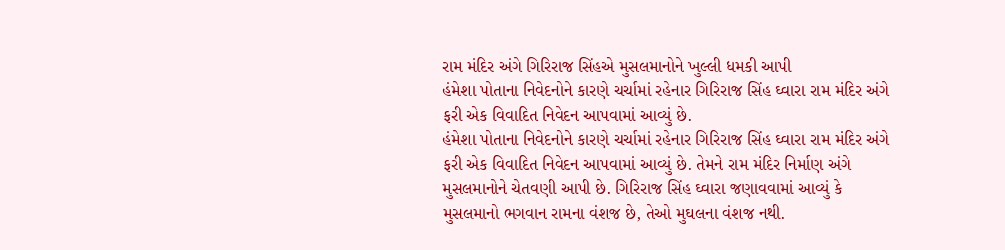રામ મંદિર અંગે ગિરિરાજ સિંહએ મુસલમાનોને ખુલ્લી ધમકી આપી
હંમેશા પોતાના નિવેદનોને કારણે ચર્ચામાં રહેનાર ગિરિરાજ સિંહ ઘ્વારા રામ મંદિર અંગે ફરી એક વિવાદિત નિવેદન આપવામાં આવ્યું છે.
હંમેશા પોતાના નિવેદનોને કારણે ચર્ચામાં રહેનાર ગિરિરાજ સિંહ ઘ્વારા રામ મંદિર અંગે ફરી એક વિવાદિત નિવેદન આપવામાં આવ્યું છે. તેમને રામ મંદિર નિર્માણ અંગે મુસલમાનોને ચેતવણી આપી છે. ગિરિરાજ સિંહ ઘ્વારા જણાવવામાં આવ્યું કે મુસલમાનો ભગવાન રામના વંશજ છે, તેઓ મુઘલના વંશજ નથી.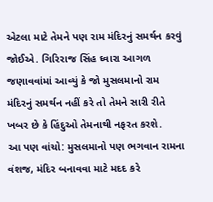એટલા માટે તેમને પણ રામ મંદિરનું સમર્થન કરવું જોઈએ. ગિરિરાજ સિંહ ઘ્વારા આગળ જણાવવાંમાં આવ્યું કે જો મુસલમાનો રામ મંદિરનું સમર્થન નહીં કરે તો તેમને સારી રીતે ખબર છે કે હિંદુઓ તેમનાથી નફરત કરશે.
આ પણ વાંચો: મુસલમાનો પણ ભગવાન રામના વંશજ, મંદિર બનાવવા માટે મદદ કરે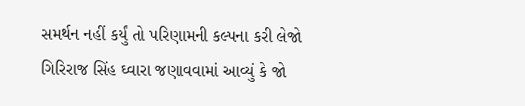સમર્થન નહીં કર્યું તો પરિણામની કલ્પના કરી લેજો
ગિરિરાજ સિંહ ઘ્વારા જણાવવામાં આવ્યું કે જો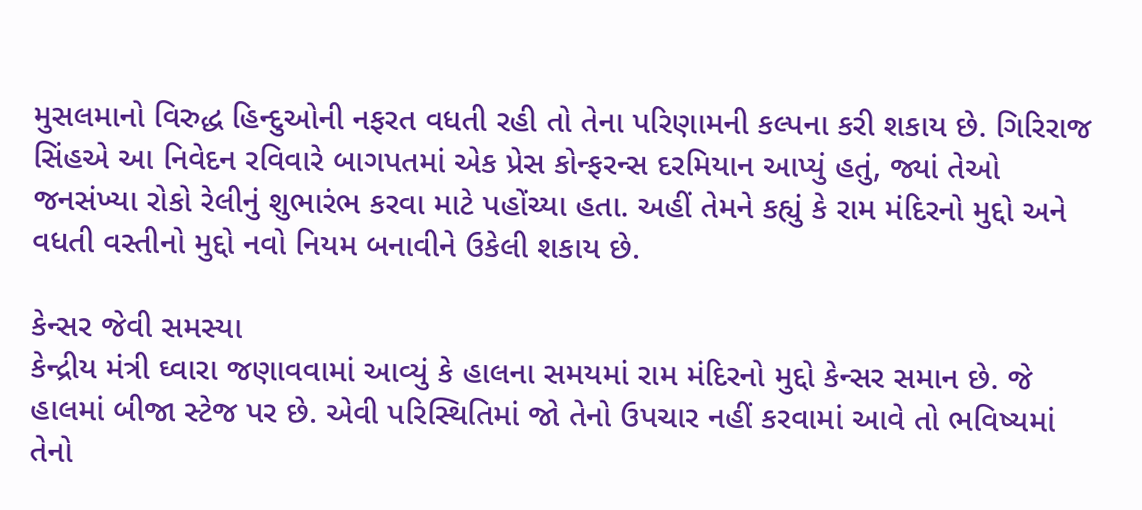મુસલમાનો વિરુદ્ધ હિન્દુઓની નફરત વધતી રહી તો તેના પરિણામની કલ્પના કરી શકાય છે. ગિરિરાજ સિંહએ આ નિવેદન રવિવારે બાગપતમાં એક પ્રેસ કોન્ફરન્સ દરમિયાન આપ્યું હતું, જ્યાં તેઓ જનસંખ્યા રોકો રેલીનું શુભારંભ કરવા માટે પહોંચ્યા હતા. અહીં તેમને કહ્યું કે રામ મંદિરનો મુદ્દો અને વધતી વસ્તીનો મુદ્દો નવો નિયમ બનાવીને ઉકેલી શકાય છે.

કેન્સર જેવી સમસ્યા
કેન્દ્રીય મંત્રી ઘ્વારા જણાવવામાં આવ્યું કે હાલના સમયમાં રામ મંદિરનો મુદ્દો કેન્સર સમાન છે. જે હાલમાં બીજા સ્ટેજ પર છે. એવી પરિસ્થિતિમાં જો તેનો ઉપચાર નહીં કરવામાં આવે તો ભવિષ્યમાં તેનો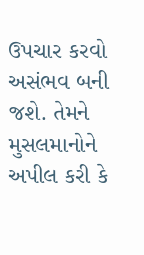ઉપચાર કરવો અસંભવ બની જશે. તેમને મુસલમાનોને અપીલ કરી કે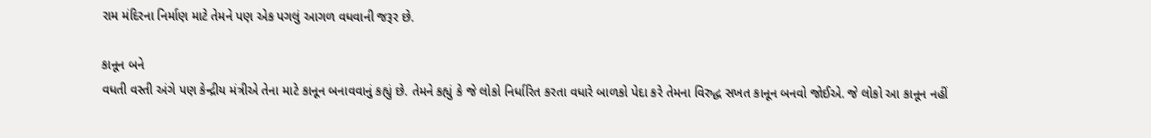રામ મંદિરના નિર્માણ માટે તેમને પણ એક પગલું આગળ વધવાની જરૂર છે.

કાનૂન બને
વધતી વસ્તી અંગે પણ કેન્દ્રીય મંત્રીએ તેના માટે કાનૂન બનાવવાનું કહ્યું છે. તેમને કહ્યું કે જે લોકો નિર્ધારિત કરતા વધારે બાળકો પેદા કરે તેમના વિરુદ્ધ સખત કાનૂન બનવો જોઈએ. જે લોકો આ કાનૂન નહીં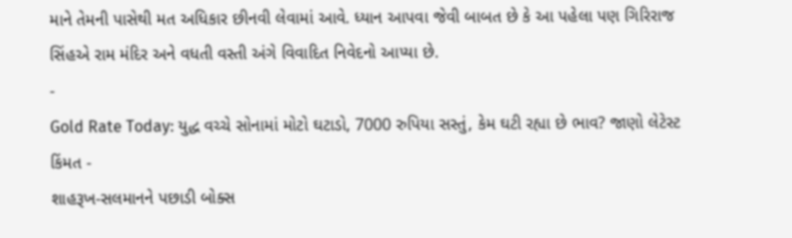માને તેમની પાસેથી મત અધિકાર છીનવી લેવામાં આવે. ધ્યાન આપવા જેવી બાબત છે કે આ પહેલા પણ ગિરિરાજ સિંહએ રામ મંદિર અને વધતી વસ્તી અંગે વિવાદિત નિવેદનો આપ્યા છે.
-
Gold Rate Today: યુદ્ધ વચ્ચે સોનામાં મોટો ઘટાડો, 7000 રુપિયા સસ્તું, કેમ ઘટી રહ્યા છે ભાવ? જાણો લેટેસ્ટ કિંમત -
શાહરૂખ-સલમાનને પછાડી બોક્સ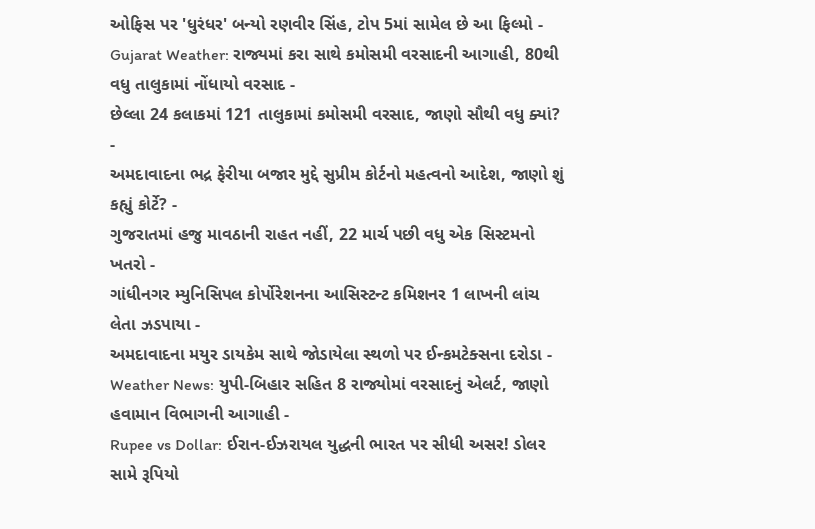ઓફિસ પર 'ધુરંધર' બન્યો રણવીર સિંહ, ટોપ 5માં સામેલ છે આ ફિલ્મો -
Gujarat Weather: રાજ્યમાં કરા સાથે કમોસમી વરસાદની આગાહી, 80થી વધુ તાલુકામાં નોંધાયો વરસાદ -
છેલ્લા 24 કલાકમાં 121 તાલુકામાં કમોસમી વરસાદ, જાણો સૌથી વધુ ક્યાં? -
અમદાવાદના ભદ્ર ફેરીયા બજાર મુદ્દે સુપ્રીમ કોર્ટનો મહત્વનો આદેશ, જાણો શું કહ્યું કોર્ટે? -
ગુજરાતમાં હજુ માવઠાની રાહત નહીં, 22 માર્ચ પછી વધુ એક સિસ્ટમનો ખતરો -
ગાંધીનગર મ્યુનિસિપલ કોર્પોરેશનના આસિસ્ટન્ટ કમિશનર 1 લાખની લાંચ લેતા ઝડપાયા -
અમદાવાદના મયુર ડાયકેમ સાથે જોડાયેલા સ્થળો પર ઈન્કમટેક્સના દરોડા -
Weather News: યુપી-બિહાર સહિત 8 રાજ્યોમાં વરસાદનું એલર્ટ, જાણો હવામાન વિભાગની આગાહી -
Rupee vs Dollar: ઈરાન-ઈઝરાયલ યુદ્ધની ભારત પર સીધી અસર! ડોલર સામે રૂપિયો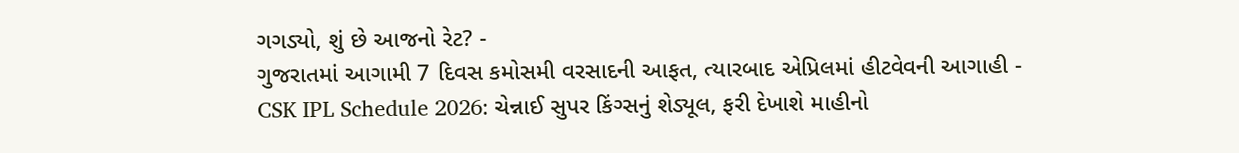ગગડ્યો, શું છે આજનો રેટ? -
ગુજરાતમાં આગામી 7 દિવસ કમોસમી વરસાદની આફત, ત્યારબાદ એપ્રિલમાં હીટવેવની આગાહી -
CSK IPL Schedule 2026: ચેન્નાઈ સુપર કિંગ્સનું શેડ્યૂલ, ફરી દેખાશે માહીનો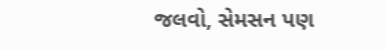જલવો, સેમસન પણ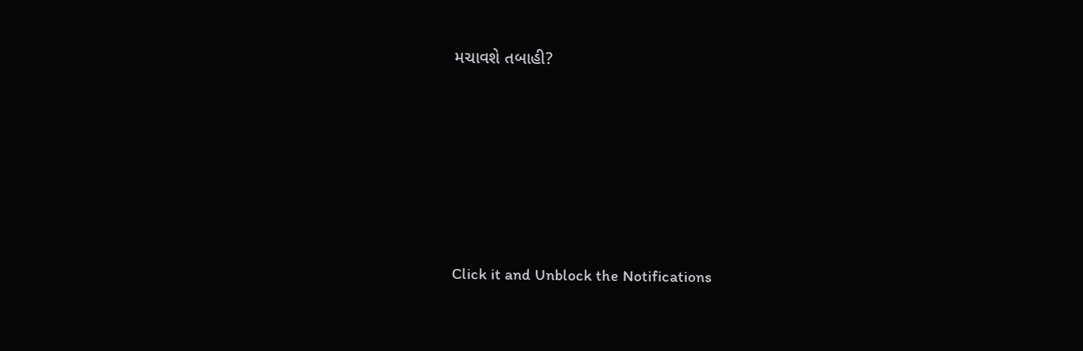મચાવશે તબાહી?











Click it and Unblock the Notifications